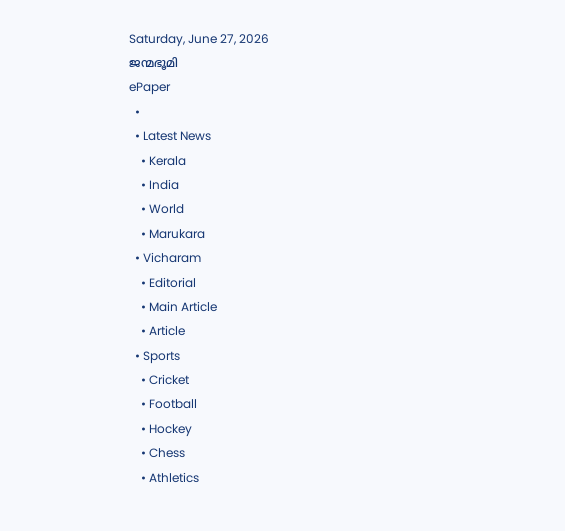Saturday, June 27, 2026
ജന്മഭൂമി
ePaper
  •
  • Latest News
    • Kerala
    • India
    • World
    • Marukara
  • Vicharam
    • Editorial
    • Main Article
    • Article
  • Sports
    • Cricket
    • Football
    • Hockey
    • Chess
    • Athletics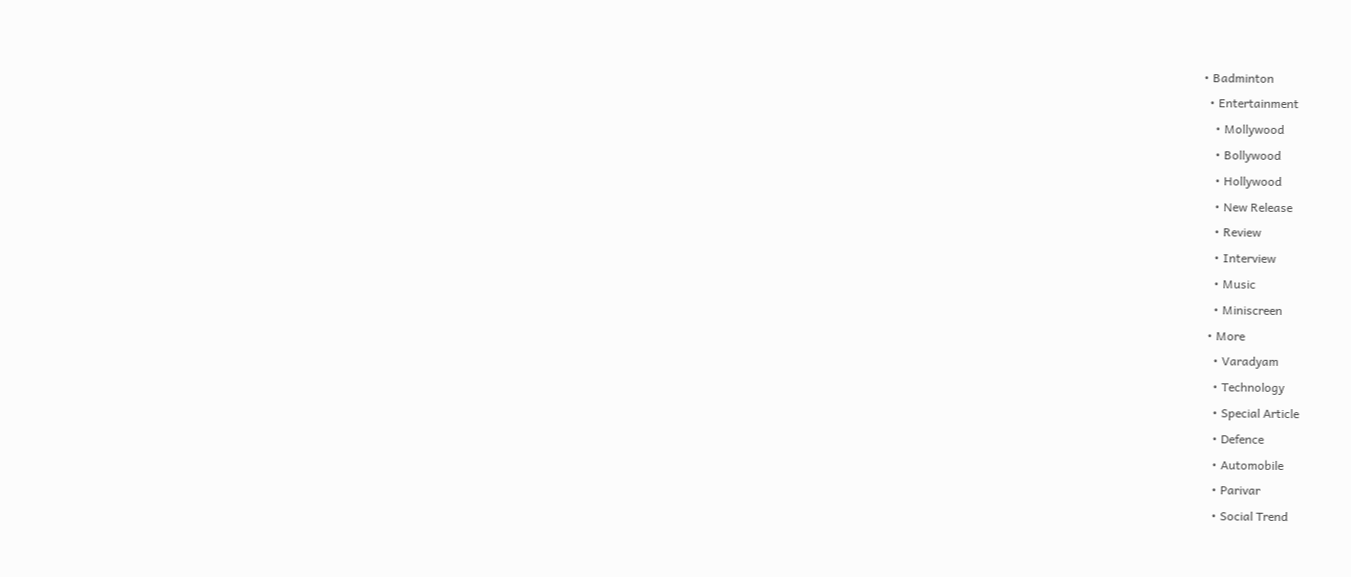• Badminton
  • Entertainment
    • Mollywood
    • Bollywood
    • Hollywood
    • New Release
    • Review
    • Interview
    • Music
    • Miniscreen
  • More
    • Varadyam
    • Technology
    • Special Article
    • Defence
    • Automobile
    • Parivar
    • Social Trend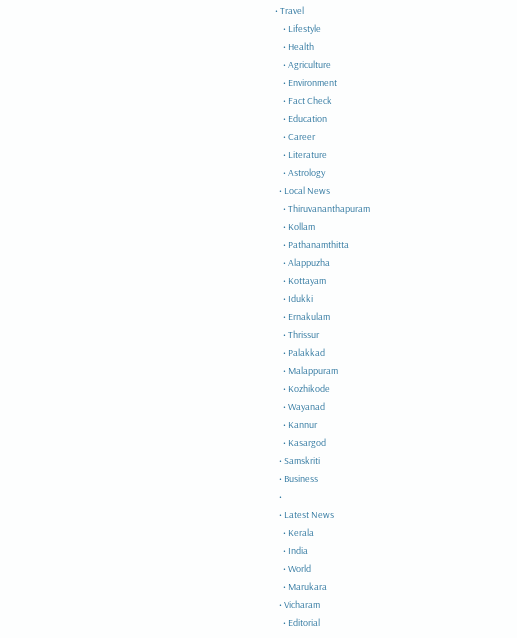• Travel
    • Lifestyle
    • Health
    • Agriculture
    • Environment
    • Fact Check
    • Education
    • Career
    • Literature
    • Astrology
  • Local News
    • Thiruvananthapuram
    • Kollam
    • Pathanamthitta
    • Alappuzha
    • Kottayam
    • Idukki
    • Ernakulam
    • Thrissur
    • Palakkad
    • Malappuram
    • Kozhikode
    • Wayanad
    • Kannur
    • Kasargod
  • Samskriti
  • Business
  •
  • Latest News
    • Kerala
    • India
    • World
    • Marukara
  • Vicharam
    • Editorial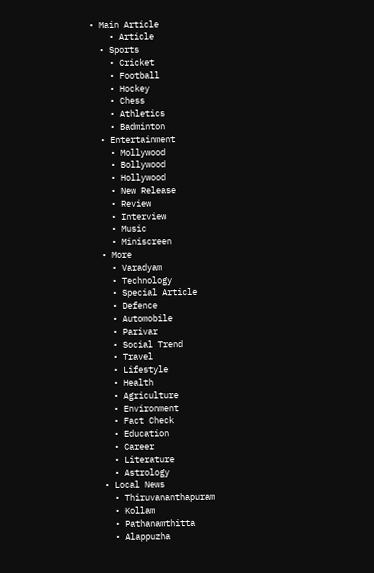• Main Article
    • Article
  • Sports
    • Cricket
    • Football
    • Hockey
    • Chess
    • Athletics
    • Badminton
  • Entertainment
    • Mollywood
    • Bollywood
    • Hollywood
    • New Release
    • Review
    • Interview
    • Music
    • Miniscreen
  • More
    • Varadyam
    • Technology
    • Special Article
    • Defence
    • Automobile
    • Parivar
    • Social Trend
    • Travel
    • Lifestyle
    • Health
    • Agriculture
    • Environment
    • Fact Check
    • Education
    • Career
    • Literature
    • Astrology
  • Local News
    • Thiruvananthapuram
    • Kollam
    • Pathanamthitta
    • Alappuzha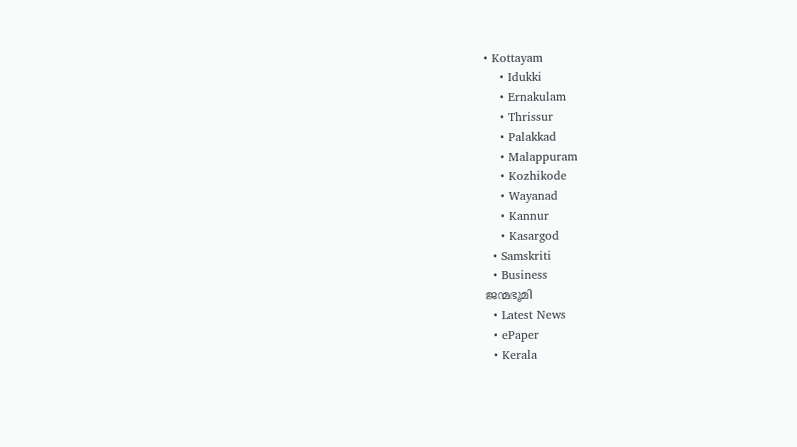• Kottayam
    • Idukki
    • Ernakulam
    • Thrissur
    • Palakkad
    • Malappuram
    • Kozhikode
    • Wayanad
    • Kannur
    • Kasargod
  • Samskriti
  • Business
ജന്മഭൂമി
  • Latest News
  • ePaper
  • Kerala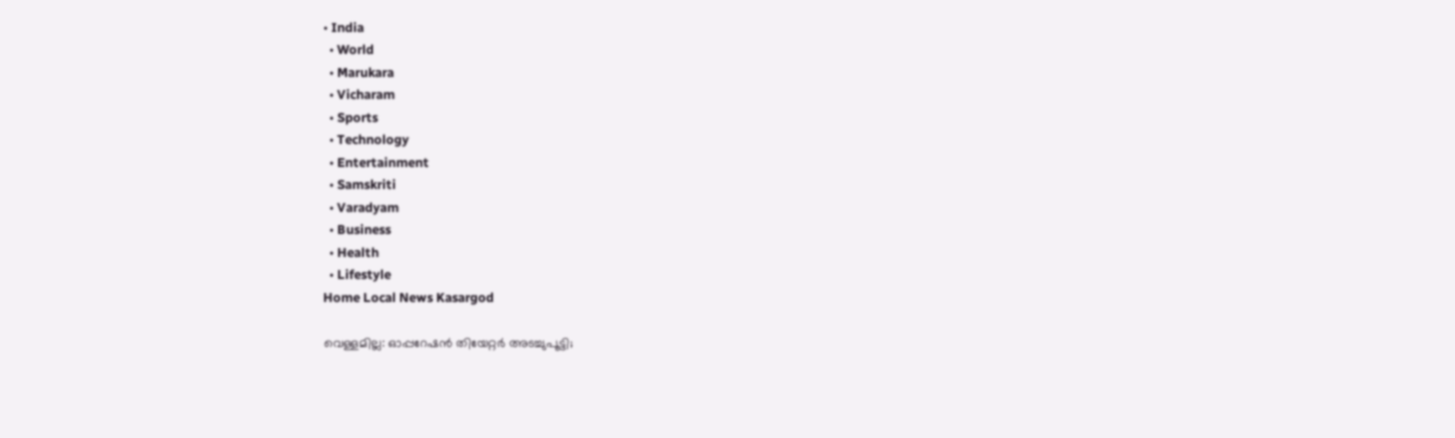• India
  • World
  • Marukara
  • Vicharam
  • Sports
  • Technology
  • Entertainment
  • Samskriti
  • Varadyam
  • Business
  • Health
  • Lifestyle
Home Local News Kasargod

വെള്ളമില്ല: ഓപ്പറേഷന്‍ തിയേറ്റര്‍ അടച്ചുപൂട്ടി;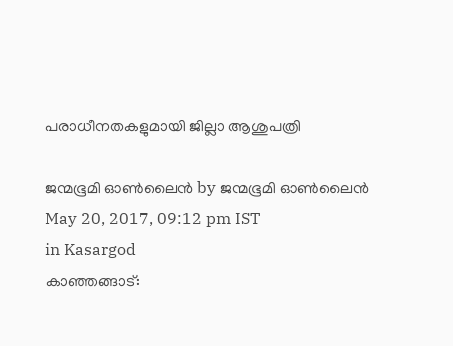പരാധീനതകളുമായി ജില്ലാ ആശുപത്രി

ജന്മഭൂമി ഓണ്‍ലൈന്‍ by ജന്മഭൂമി ഓണ്‍ലൈന്‍
May 20, 2017, 09:12 pm IST
in Kasargod
കാഞ്ഞങ്ങാട്: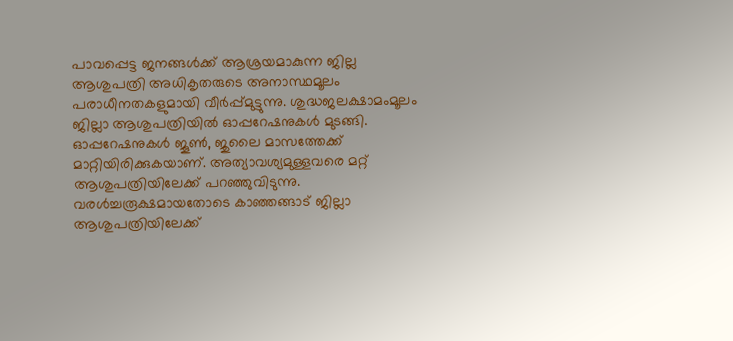പാവപ്പെട്ട ജനങ്ങള്‍ക്ക് ആശ്രയമാകുന്ന ജില്ല ആശുപത്രി അധികൃതരുടെ അനാസ്ഥമൂലം പരാധീനതകളുമായി വീര്‍പ്പ്മുട്ടുന്നു. ശുദ്ധജലക്ഷാമംമൂലം ജില്ലാ ആശുപത്രിയില്‍ ഓപ്പറേഷനുകള്‍ മുടങ്ങി. ഓപ്പറേഷനുകള്‍ ജൂണ്‍, ജുലൈ മാസത്തേക്ക് മാറ്റിയിരിക്കുകയാണ്. അത്യാവശ്യമുള്ളവരെ മറ്റ് ആശുപത്രിയിലേക്ക് പറഞ്ഞുവിടുന്നു.
വരള്‍ച്ചരൂക്ഷമായതോടെ കാഞ്ഞങ്ങാട് ജില്ലാ ആശുപത്രിയിലേക്ക്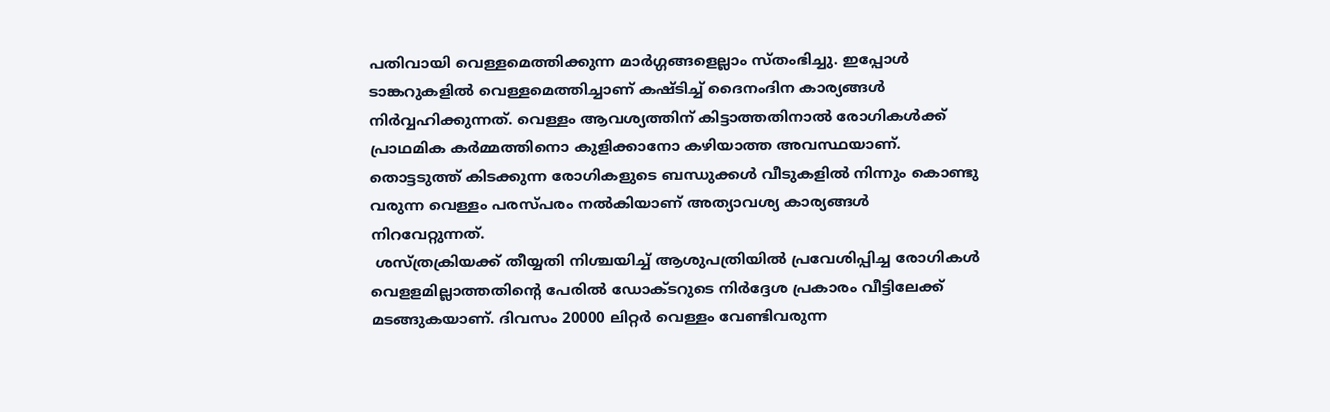പതിവായി വെള്ളമെത്തിക്കുന്ന മാര്‍ഗ്ഗങ്ങളെല്ലാം സ്തംഭിച്ചു. ഇപ്പോള്‍ ടാങ്കറുകളില്‍ വെള്ളമെത്തിച്ചാണ് കഷ്ടിച്ച് ദൈനംദിന കാര്യങ്ങള്‍ നിര്‍വ്വഹിക്കുന്നത്. വെള്ളം ആവശ്യത്തിന് കിട്ടാത്തതിനാല്‍ രോഗികള്‍ക്ക് പ്രാഥമിക കര്‍മ്മത്തിനൊ കുളിക്കാനോ കഴിയാത്ത അവസ്ഥയാണ്. തൊട്ടടുത്ത് കിടക്കുന്ന രോഗികളുടെ ബന്ധുക്കള്‍ വീടുകളില്‍ നിന്നും കൊണ്ടു വരുന്ന വെള്ളം പരസ്പരം നല്‍കിയാണ് അത്യാവശ്യ കാര്യങ്ങള്‍ നിറവേറ്റുന്നത്.
 ശസ്ത്രക്രിയക്ക് തീയ്യതി നിശ്ചയിച്ച് ആശുപത്രിയില്‍ പ്രവേശിപ്പിച്ച രോഗികള്‍ വെളളമില്ലാത്തതിന്റെ പേരില്‍ ഡോക്ടറുടെ നിര്‍ദ്ദേശ പ്രകാരം വീട്ടിലേക്ക് മടങ്ങുകയാണ്. ദിവസം 20000 ലിറ്റര്‍ വെള്ളം വേണ്ടിവരുന്ന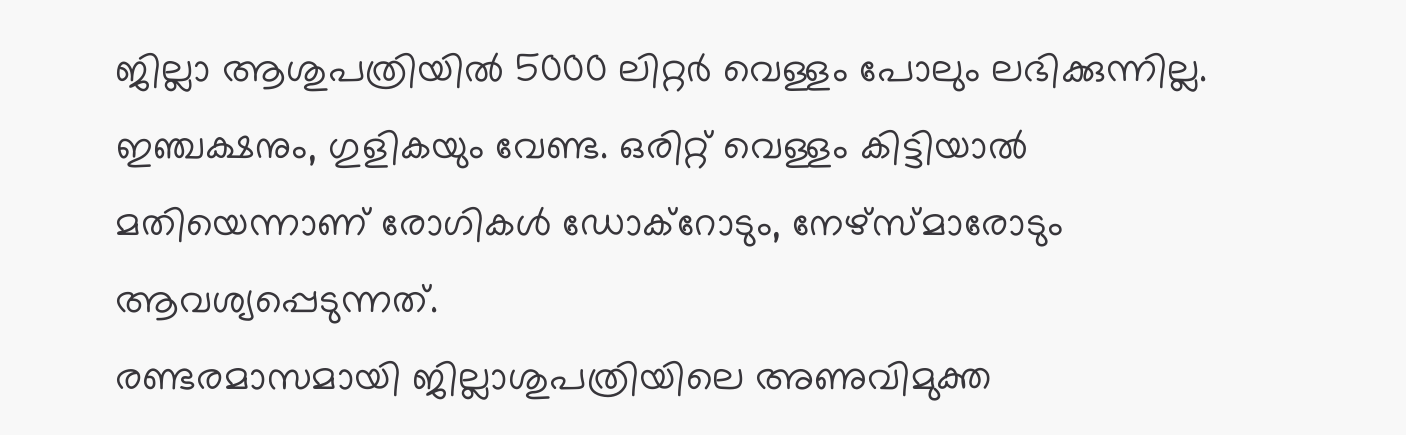ജില്ലാ ആശുപത്രിയില്‍ 5000 ലിറ്റര്‍ വെള്ളം പോലും ലഭിക്കുന്നില്ല. ഇഞ്ചക്ഷനും, ഗുളികയും വേണ്ട. ഒരിറ്റ് വെള്ളം കിട്ടിയാല്‍ മതിയെന്നാണ് രോഗികള്‍ ഡോക്‌റോടും, നേഴ്‌സ്മാരോടും ആവശ്യപ്പെടുന്നത്.
രണ്ടരമാസമായി ജില്ലാശുപത്രിയിലെ അണുവിമുക്ത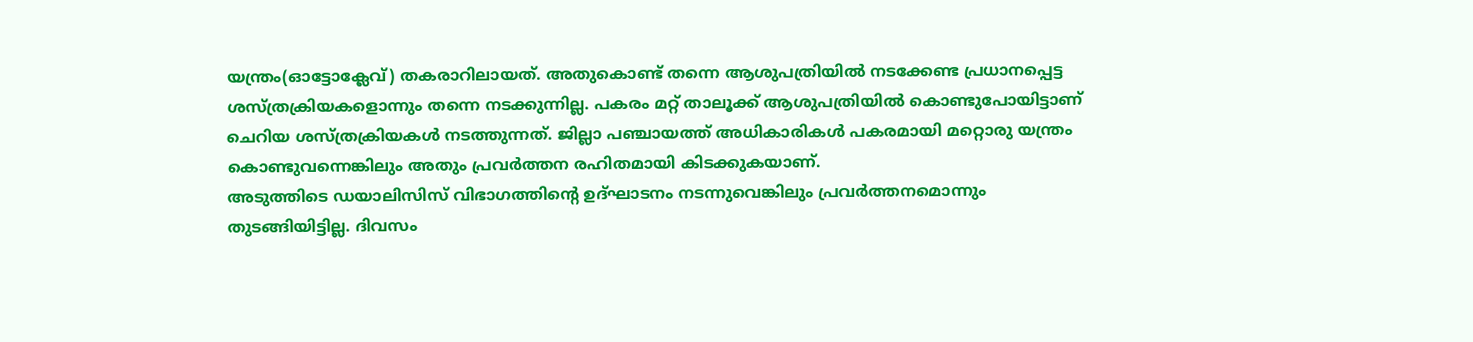യന്ത്രം(ഓട്ടോക്ലേവ്) തകരാറിലായത്. അതുകൊണ്ട് തന്നെ ആശുപത്രിയില്‍ നടക്കേണ്ട പ്രധാനപ്പെട്ട ശസ്ത്രക്രിയകളൊന്നും തന്നെ നടക്കുന്നില്ല. പകരം മറ്റ് താലൂക്ക് ആശുപത്രിയില്‍ കൊണ്ടുപോയിട്ടാണ് ചെറിയ ശസ്ത്രക്രിയകള്‍ നടത്തുന്നത്. ജില്ലാ പഞ്ചായത്ത് അധികാരികള്‍ പകരമായി മറ്റൊരു യന്ത്രം കൊണ്ടുവന്നെങ്കിലും അതും പ്രവര്‍ത്തന രഹിതമായി കിടക്കുകയാണ്.
അടുത്തിടെ ഡയാലിസിസ് വിഭാഗത്തിന്റെ ഉദ്ഘാടനം നടന്നുവെങ്കിലും പ്രവര്‍ത്തനമൊന്നും തുടങ്ങിയിട്ടില്ല. ദിവസം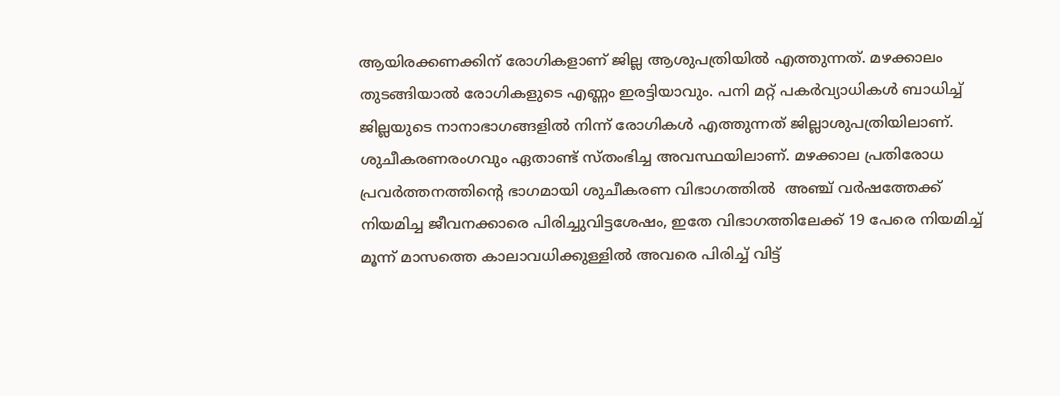ആയിരക്കണക്കിന് രോഗികളാണ് ജില്ല ആശുപത്രിയില്‍ എത്തുന്നത്. മഴക്കാലം തുടങ്ങിയാല്‍ രോഗികളുടെ എണ്ണം ഇരട്ടിയാവും. പനി മറ്റ് പകര്‍വ്യാധികള്‍ ബാധിച്ച് ജില്ലയുടെ നാനാഭാഗങ്ങളില്‍ നിന്ന് രോഗികള്‍ എത്തുന്നത് ജില്ലാശുപത്രിയിലാണ്.
ശുചീകരണരംഗവും ഏതാണ്ട് സ്തംഭിച്ച അവസ്ഥയിലാണ്. മഴക്കാല പ്രതിരോധ പ്രവര്‍ത്തനത്തിന്റെ ഭാഗമായി ശുചീകരണ വിഭാഗത്തില്‍  അഞ്ച് വര്‍ഷത്തേക്ക് നിയമിച്ച ജീവനക്കാരെ പിരിച്ചുവിട്ടശേഷം, ഇതേ വിഭാഗത്തിലേക്ക് 19 പേരെ നിയമിച്ച് മൂന്ന് മാസത്തെ കാലാവധിക്കുള്ളില്‍ അവരെ പിരിച്ച് വിട്ട്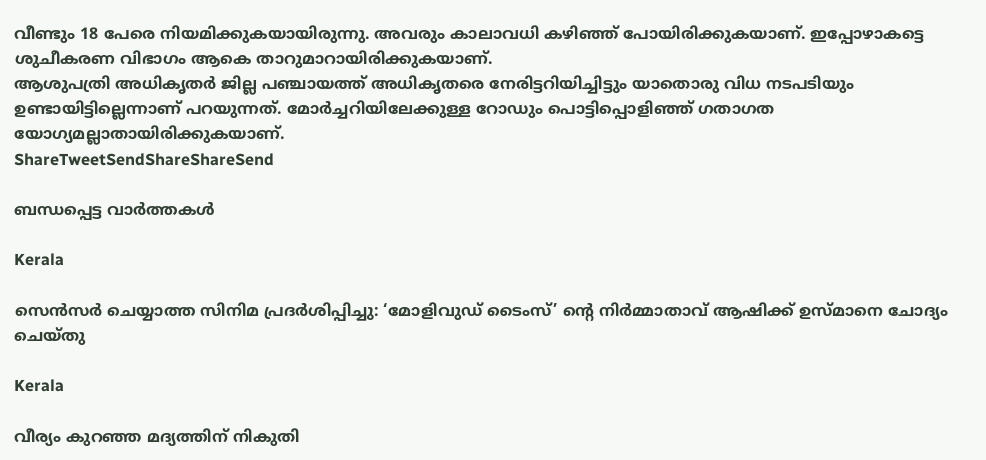വീണ്ടും 18 പേരെ നിയമിക്കുകയായിരുന്നു. അവരും കാലാവധി കഴിഞ്ഞ് പോയിരിക്കുകയാണ്. ഇപ്പോഴാകട്ടെ ശുചീകരണ വിഭാഗം ആകെ താറുമാറായിരിക്കുകയാണ്.
ആശുപത്രി അധികൃതര്‍ ജില്ല പഞ്ചായത്ത് അധികൃതരെ നേരിട്ടറിയിച്ചിട്ടും യാതൊരു വിധ നടപടിയും ഉണ്ടായിട്ടില്ലെന്നാണ് പറയുന്നത്. മോര്‍ച്ചറിയിലേക്കുള്ള റോഡും പൊട്ടിപ്പൊളിഞ്ഞ് ഗതാഗത യോഗ്യമല്ലാതായിരിക്കുകയാണ്.
ShareTweetSendShareShareSend

ബന്ധപ്പെട്ട വാര്‍ത്തകള്‍

Kerala

സെന്‍സര്‍ ചെയ്യാത്ത സിനിമ പ്രദര്‍ശിപ്പിച്ചു: ‘മോളിവുഡ് ടൈംസ്’ ന്റെ നിര്‍മ്മാതാവ് ആഷിക്ക് ഉസ്മാനെ ചോദ്യം ചെയ്തു

Kerala

വീര്യം കുറഞ്ഞ മദ്യത്തിന് നികുതി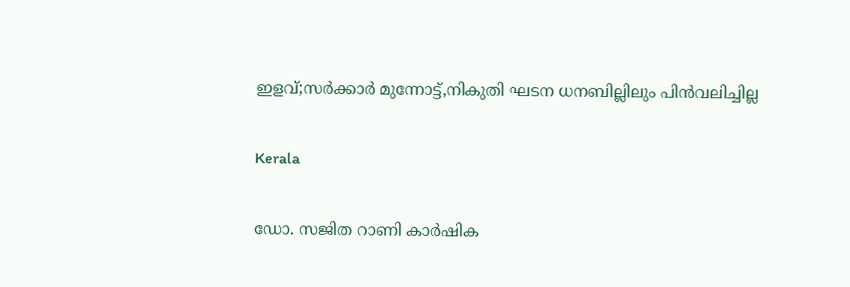ഇളവ്;സര്‍ക്കാര്‍ മുന്നോട്ട്,നികുതി ഘടന ധനബില്ലിലും പിന്‍വലിച്ചില്ല

Kerala

ഡോ. സജിത റാണി കാര്‍ഷിക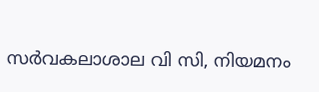സര്‍വകലാശാല വി സി, നിയമനം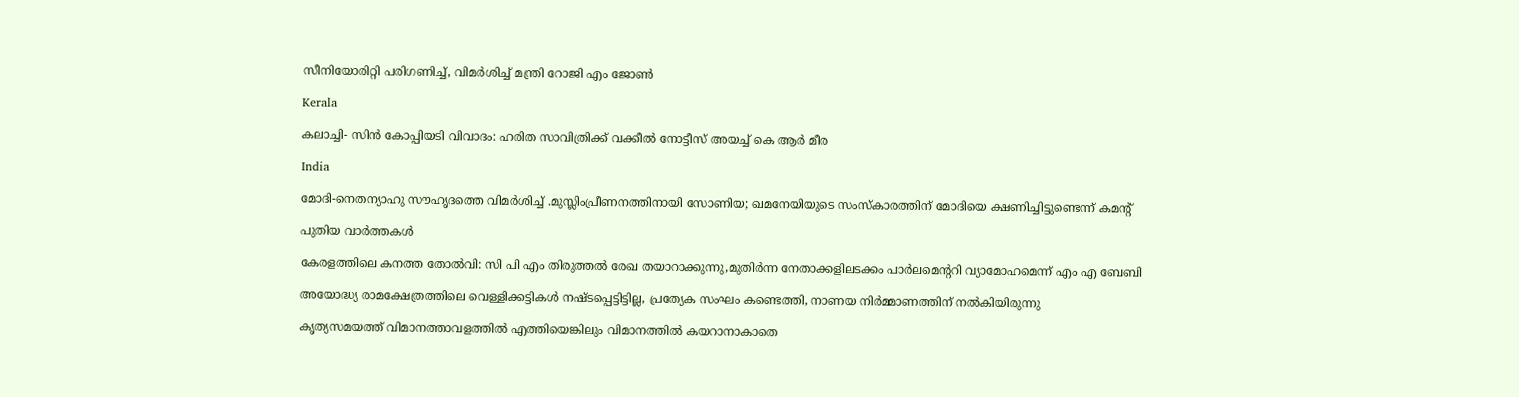സീനിയോരിറ്റി പരിഗണിച്ച്, വിമര്‍ശിച്ച് മന്ത്രി റോജി എം ജോണ്‍

Kerala

കലാച്ചി- സിന്‍ കോപ്പിയടി വിവാദം: ഹരിത സാവിത്രിക്ക് വക്കീല്‍ നോട്ടീസ് അയച്ച് കെ ആര്‍ മീര

India

മോദി-നെതന്യാഹു സൗഹൃദത്തെ വിമര്‍ശിച്ച് .മുസ്ലിംപ്രീണനത്തിനായി സോണിയ; ഖമനേയിയുടെ സംസ്കാരത്തിന് മോദിയെ ക്ഷണിച്ചിട്ടുണ്ടെന്ന് കമന്‍റ്

പുതിയ വാര്‍ത്തകള്‍

കേരളത്തിലെ കനത്ത തോല്‍വി: സി പി എം തിരുത്തല്‍ രേഖ തയാറാക്കുന്നു,മുതിര്‍ന്ന നേതാക്കളിലടക്കം പാര്‍ലമെന്ററി വ്യാമോഹമെന്ന് എം എ ബേബി

അയോദ്ധ്യ രാമക്ഷേത്രത്തിലെ വെള്ളിക്കട്ടികൾ നഷ്ടപ്പെട്ടിട്ടില്ല, പ്രത്യേക സംഘം കണ്ടെത്തി, നാണയ നിർമ്മാണത്തിന് നൽകിയിരുന്നു

കൃത്യസമയത്ത് വിമാനത്താവളത്തില്‍ എത്തിയെങ്കിലും വിമാനത്തില്‍ കയറാനാകാതെ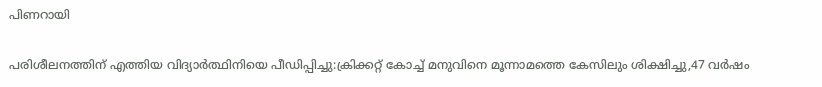പിണറായി

പരിശീലനത്തിന് എത്തിയ വിദ്യാര്‍ത്ഥിനിയെ പീഡിപ്പിച്ചു:ക്രിക്കറ്റ് കോച്ച് മനുവിനെ മൂന്നാമത്തെ കേസിലും ശിക്ഷിച്ചു,47 വര്‍ഷം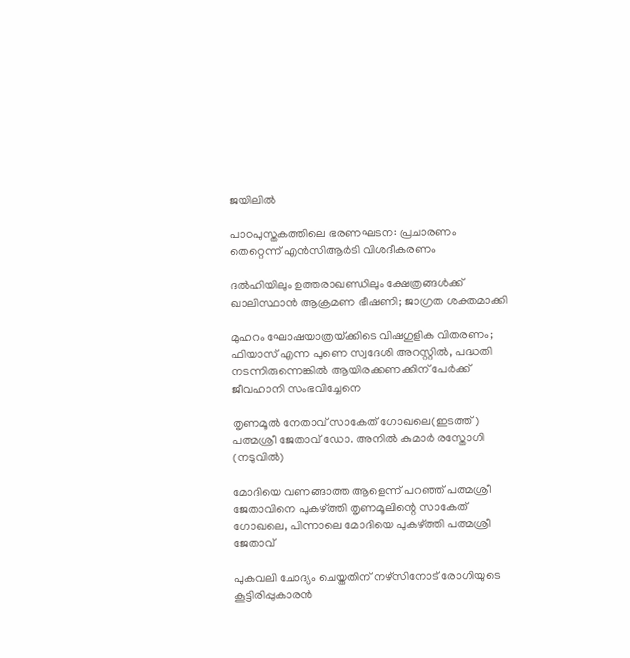ജയിലില്‍

പാഠപുസ്തകത്തിലെ ഭരണഘടന: പ്രചാരണം തെറ്റെന്ന് എൻസിആർടി വിശദീകരണം

ദൽഹിയിലും ഉത്തരാഖണ്ഡിലും ക്ഷേത്രങ്ങൾക്ക് ഖാലിസ്ഥാൻ ആക്രമണ ഭീഷണി; ജാഗ്രത ശക്തമാക്കി

മുഹറം ഘോഷയാത്രയ്‌ക്കിടെ വിഷഗുളിക വിതരണം; ഫിയാസ് എന്ന പുണെ സ്വദേശി അറസ്റ്റിൽ, പദ്ധതി നടന്നിരുന്നെങ്കിൽ ആയിരക്കണക്കിന് പേർക്ക് ജീവഹാനി സംഭവിച്ചേനെ

തൃണമൂല്‍ നേതാവ് സാകേത് ഗോഖലെ(ഇടത്ത്) പത്മശ്രീ ജേതാവ് ഡോ. അനില്‍ കുമാര്‍ രസ്തോഗി (നടുവില്‍)

മോദിയെ വണങ്ങാത്ത ആളെന്ന് പറഞ്ഞ് പത്മശ്രീ ജേതാവിനെ പുകഴ്‌ത്തി തൃണമൂലിന്റെ സാകേത് ഗോഖലെ, പിന്നാലെ മോദിയെ പുകഴ്‌ത്തി പത്മശ്രീ ജേതാവ്

പുകവലി ചോദ്യം ചെയ്തതിന് നഴ്‌സിനോട് രോഗിയുടെ കൂട്ടിരിപ്പുകാരന്‍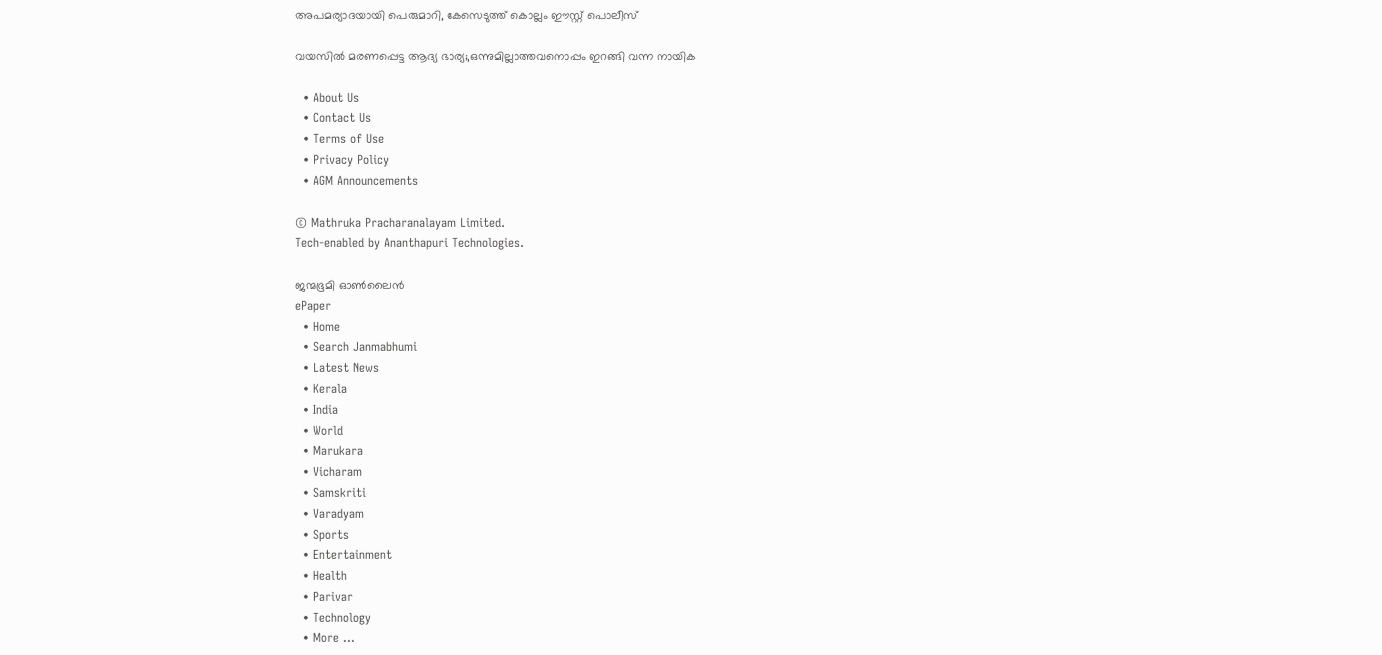അപമര്യാദയായി പെരുമാറി, കേസെടുത്ത് കൊല്ലം ഈസ്റ്റ് പൊലീസ്

വയസില്‍ മരണപ്പെട്ട ആദ്യ ഭാര്യ;,ഒന്നുമില്ലാത്തവനൊപ്പം ഇറങ്ങി വന്ന നായിക

  • About Us
  • Contact Us
  • Terms of Use
  • Privacy Policy
  • AGM Announcements

© Mathruka Pracharanalayam Limited.
Tech-enabled by Ananthapuri Technologies.

ജന്മഭൂമി ഓണ്‍ലൈന്‍
ePaper
  • Home
  • Search Janmabhumi
  • Latest News
  • Kerala
  • India
  • World
  • Marukara
  • Vicharam
  • Samskriti
  • Varadyam
  • Sports
  • Entertainment
  • Health
  • Parivar
  • Technology
  • More …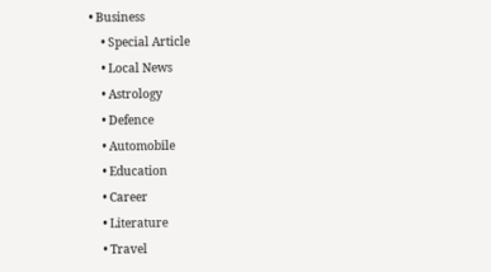• Business
    • Special Article
    • Local News
    • Astrology
    • Defence
    • Automobile
    • Education
    • Career
    • Literature
    • Travel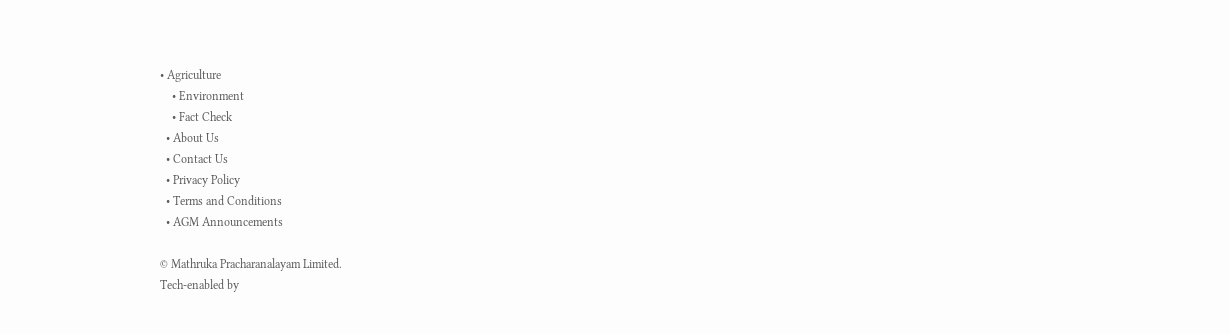• Agriculture
    • Environment
    • Fact Check
  • About Us
  • Contact Us
  • Privacy Policy
  • Terms and Conditions
  • AGM Announcements

© Mathruka Pracharanalayam Limited.
Tech-enabled by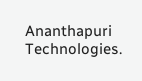Ananthapuri Technologies.